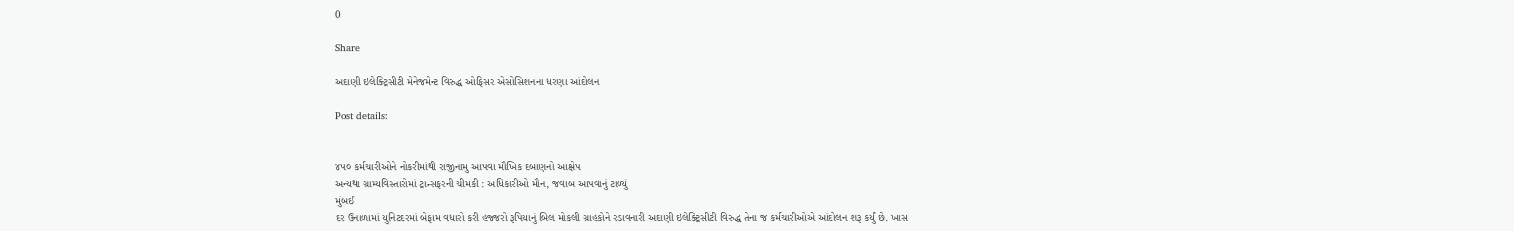0

Share

અદાણી ઇલેક્ટ્રિસીટી મેનેજમેન્ટ વિરુદ્ધ ઓફિસર એસોસિશનના ધરણા આંદોલન

Post details:


૪૫૦ કર્મચારીઓને નોકરીમાંથી રાજીનામુ આપવા મૌખિક દબાણનો આક્ષેપ
અન્યથા ગ્રામ્યવિસ્તારોમાં ટ્રાન્સફરની ચીમકી : અધિકારીઓ મૌન, જવાબ આપવાનું ટાળ્યું
મુંબઈ
દર ઉનાળામાં યુનિટદરમાં બેફામ વધારો કરી હજ્જરો રૂપિયાનું બિલ મોકલી ગ્રાહકોને રડાવનારી અદાણી ઇલેક્ટ્રિસીટી વિરુદ્ધ તેના જ કર્મચારીઓએ આંદોલન શરૂ કર્યું છે. ખાસ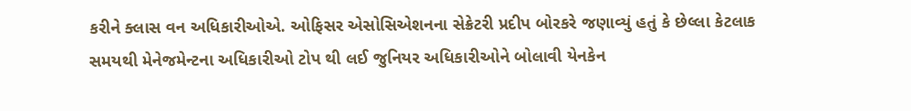કરીને ક્લાસ વન અધિકારીઓએ. ઓફિસર એસોસિએશનના સેક્રેટરી પ્રદીપ બોરકરે જણાવ્યું હતું કે છેલ્લા કેટલાક સમયથી મેનેજમેન્ટના અધિકારીઓ ટોપ થી લઈ જુનિયર અધિકારીઓને બોલાવી યેનકેન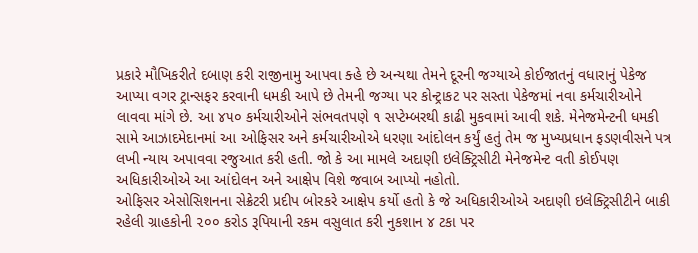પ્રકારે મૌખિકરીતે દબાણ કરી રાજીનામુ આપવા ક્હે છે અન્યથા તેમને દૂરની જગ્યાએ કોઈજાતનું વધારાનું પેકેજ આપ્યા વગર ટ્રાન્સફર કરવાની ધમકી આપે છે તેમની જગ્યા પર કોન્ટ્રાકટ પર સસ્તા પેકેજમાં નવા કર્મચારીઓને લાવવા માંગે છે. આ ૪૫૦ કર્મચારીઓને સંભવતપણે ૧ સપ્ટેમ્બરથી કાઢી મુકવામાં આવી શકે. મેનેજમેન્ટની ધમકી સામે આઝાદમેદાનમાં આ ઓફિસર અને કર્મચારીઓએ ધરણા આંદોલન કર્યું હતું તેમ જ મુખ્યપ્રધાન ફડણવીસને પત્ર લખી ન્યાય અપાવવા રજુઆત કરી હતી. જો કે આ મામલે અદાણી ઇલેક્ટ્રિસીટી મેનેજમેન્ટ વતી કોઈપણ અધિકારીઓએ આ આંદોલન અને આક્ષેપ વિશે જવાબ આપ્યો નહોતો.
ઓફિસર એસોસિશનના સેક્રેટરી પ્રદીપ બોરકરે આક્ષેપ કર્યો હતો કે જે અધિકારીઓએ અદાણી ઇલેક્ટ્રિસીટીને બાકી રહેલી ગ્રાહકોની ૨૦૦ કરોડ રૂપિયાની રકમ વસુલાત કરી નુકશાન ૪ ટકા પર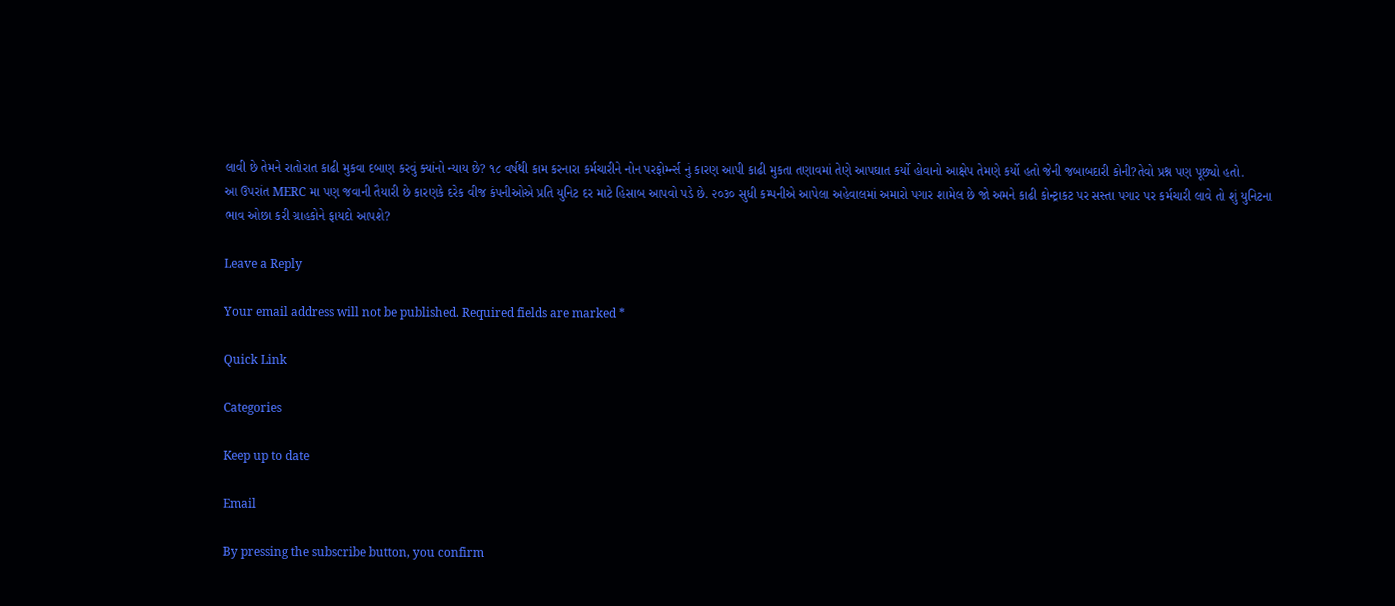લાવી છે તેમને રાતોરાત કાઢી મુકવા દબાણ કરવું ક્યાંનો ન્યાય છે? ૧૮ વર્ષથી કામ કરનારા કર્મચારીને નોન પરફોર્મ્ન્સ નું કારણ આપી કાઢી મુકતા તણાવમાં તેણે આપઘાત કર્યો હોવાનો આક્ષેપ તેમણે કર્યો હતો જેની જબાબદારી કોની?તેવો પ્રશ્ન પણ પૂછ્યો હતો.
આ ઉપરાંત MERC મા પણ જવાની તૈયારી છે કારણકે દરેક વીજ કંપનીઓએ પ્રતિ યુનિટ દર માટે હિસાબ આપવો પડે છે. ૨૦૩૦ સુધી કમ્પનીએ આપેલા અહેવાલમાં અમારો પગાર શામેલ છે જો અમને કાઢી કોન્ટ્રાકટ પર સસ્તા પગાર પર કર્મચારી લાવે તો શું યુનિટના ભાવ ઓછા કરી ગ્રાહકોને ફાયદો આપશે?

Leave a Reply

Your email address will not be published. Required fields are marked *

Quick Link

Categories

Keep up to date

Email

By pressing the subscribe button, you confirm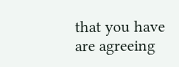that you have are agreeing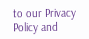to our Privacy Policy and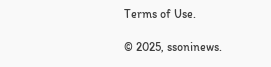Terms of Use.

© 2025, ssoninews.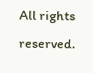All rights reserved.